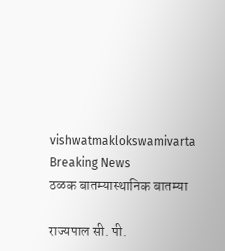vishwatmaklokswamivarta
Breaking News
ठळक बातम्यास्थानिक बातम्या

राज्यपाल सी. पी.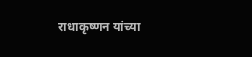राधाकृष्णन यांच्या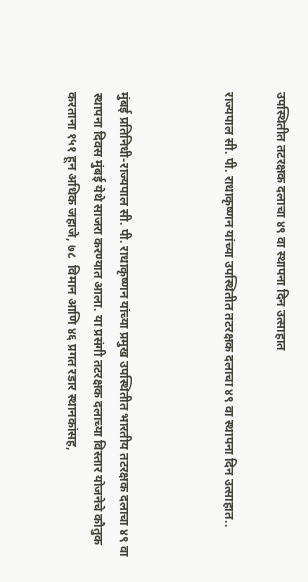उपस्थितीत तटरक्षक दलाचा ४९ वा स्थापना दिन उत्साहात

राज्यपाल सी. पी. राधाकृष्णन यांच्या उपस्थितीत तटरक्षक दलाचा ४९ वा स्थापना दिन उत्साहात..



मुंबई प्रतिनिधी-राज्यपाल सी. पी. राधाकृष्णन यांच्या प्रमुख उपस्थितीत भारतीय तटरक्षक दलाचा ४९ वा स्थापना दिवस मुंबई येथे साजरा करण्यात आला. या प्रसंगी तटरक्षक दलाच्या विस्तार योजनेचे कौतुक करताना १५१ हून अधिक जहाजे, ७८  विमान आणि ४६ प्रगत रडार स्थानकांसह,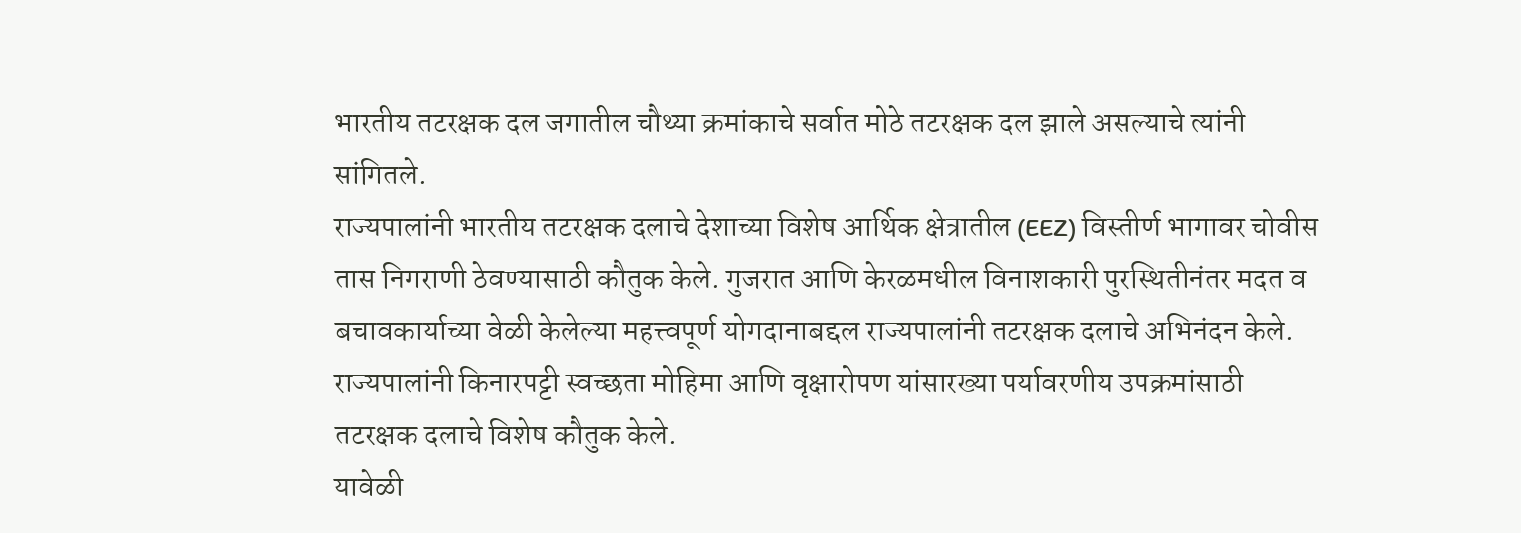भारतीय तटरक्षक दल जगातील चौथ्या क्रमांकाचे सर्वात मोठे तटरक्षक दल झाले असल्याचे त्यांनी सांगितले.
राज्यपालांनी भारतीय तटरक्षक दलाचे देशाच्या विशेष आर्थिक क्षेत्रातील (EEZ) विस्तीर्ण भागावर चोवीस तास निगराणी ठेवण्यासाठी कौतुक केले. गुजरात आणि केरळमधील विनाशकारी पुरस्थितीनंतर मदत व बचावकार्याच्या वेळी केलेल्या महत्त्वपूर्ण योगदानाबद्दल राज्यपालांनी तटरक्षक दलाचे अभिनंदन केले. राज्यपालांनी किनारपट्टी स्वच्छता मोहिमा आणि वृक्षारोपण यांसारख्या पर्यावरणीय उपक्रमांसाठी तटरक्षक दलाचे विशेष कौतुक केले.
यावेळी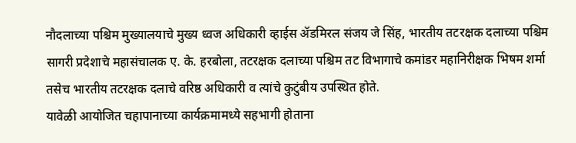नौदलाच्या पश्चिम मुख्यालयाचे मुख्य ध्वज अधिकारी व्हाईस ॲडमिरल संजय जे सिंह, भारतीय तटरक्षक दलाच्या पश्चिम सागरी प्रदेशाचे महासंचालक ए. के. हरबोला, तटरक्षक दलाच्या पश्चिम तट विभागाचे कमांडर महानिरीक्षक भिषम शर्मा तसेच भारतीय तटरक्षक दलाचे वरिष्ठ अधिकारी व त्यांचे कुटुंबीय उपस्थित होते.
यावेळी आयोजित चहापानाच्या कार्यक्रमामध्ये सहभागी होताना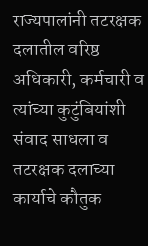राज्यपालांनी तटरक्षक दलातील वरिष्ठ अधिकारी, कर्मचारी व त्यांच्या कुटुंबियांशी संवाद साधला व तटरक्षक दलाच्या कार्याचे कौतुक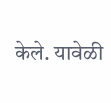केले. यावेळी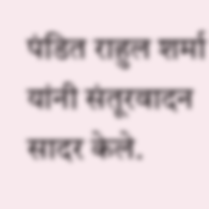पंडित राहुल शर्मा यांनी संतूरवादन सादर केले.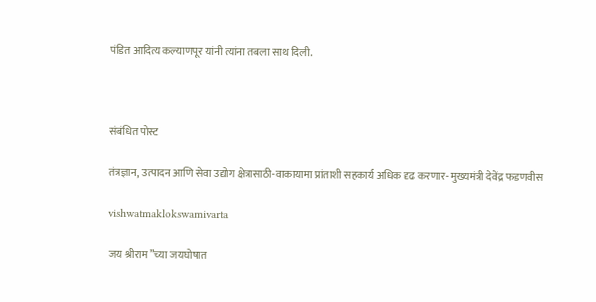पंडित आदित्य कल्याणपूर यांनी त्यांना तबला साथ दिली.



संबंधित पोस्ट

तंत्रज्ञान, उत्पादन आणि सेवा उद्योग क्षेत्रासाठी-वाकायामा प्रांताशी सहकार्य अधिक दृढ करणार- मुख्यमंत्री देवेंद्र फडणवीस

vishwatmaklokswamivarta

जय श्रीराम”च्या जयघोषात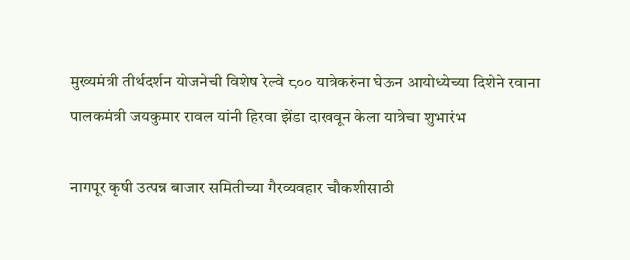मुख्यमंत्री तीर्थदर्शन योजनेची विशेष रेल्वे ८०० यात्रेकरुंना घेऊन आयोध्येच्या दिशेने रवाना पालकमंत्री जयकुमार रावल यांनी हिरवा झेंडा दाखवून केला यात्रेचा शुभारंभ

नागपूर कृषी उत्पन्न बाजार समितीच्या गैरव्यवहार चौकशीसाठी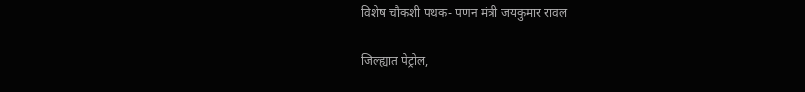विशेष चौकशी पथक- पणन मंत्री जयकुमार रावल

जिल्ह्यात पेट्रोल,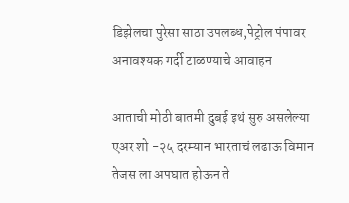डिझेलचा पुरेसा साठा उपलब्ध,पेट्रोल पंपावर अनावश्यक गर्दी टाळण्याचे आवाहन

आताची मोठी बातमी दुबई इथं सुरु असलेल्या एअर शो -२५ दरम्यान भारताचं लढाऊ विमान तेजस ला अपघात होऊन ते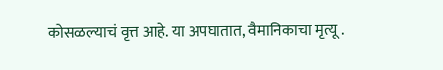कोसळल्याचं वृत्त आहे. या अपघातात, वैमानिकाचा मृत्यू .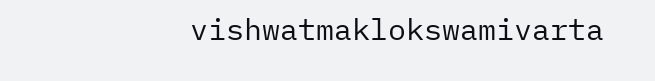vishwatmaklokswamivarta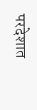परदेशात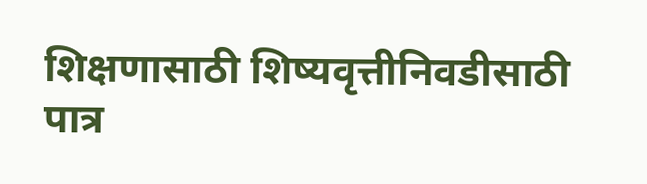शिक्षणासाठी शिष्यवृत्तीनिवडीसाठी पात्र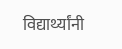विद्यार्थ्यांनी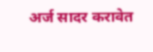अर्ज सादर करावेत